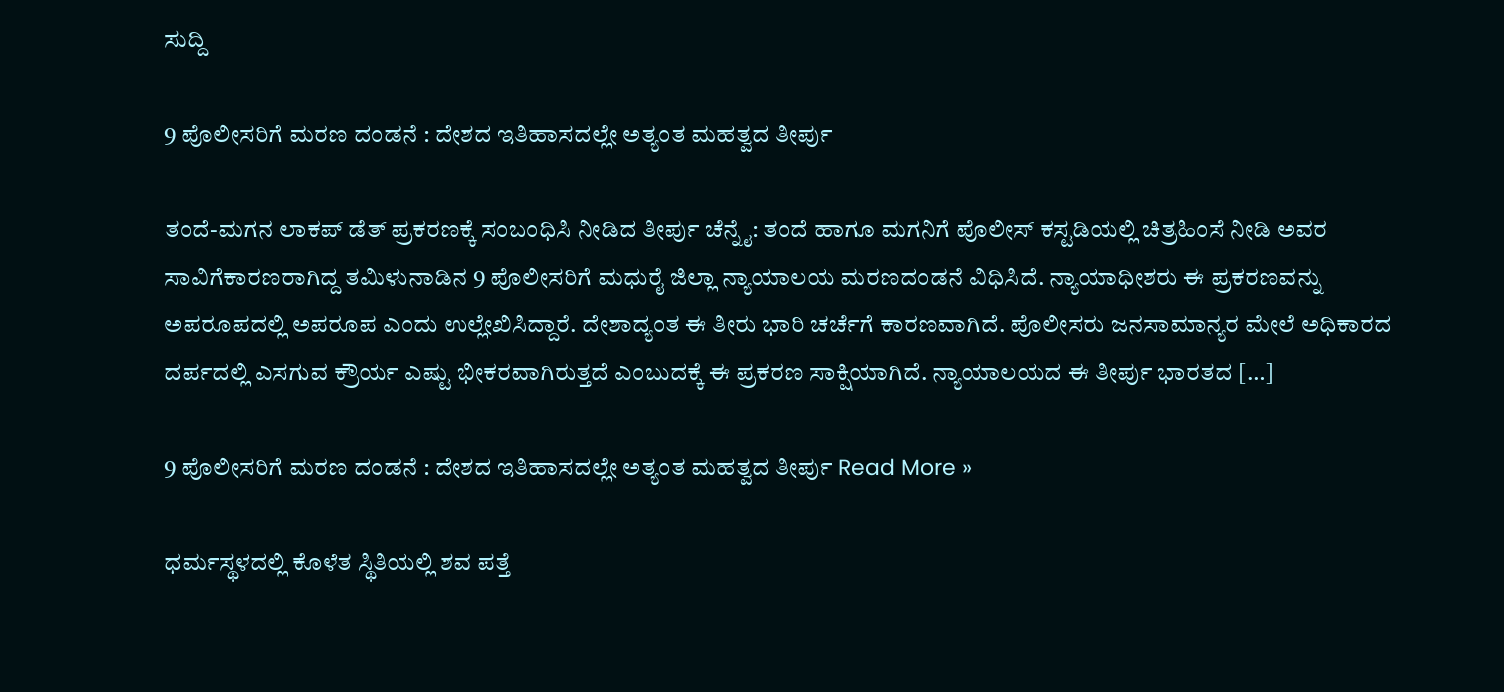ಸುದ್ದಿ

9 ಪೊಲೀಸರಿಗೆ ಮರಣ ದಂಡನೆ : ದೇಶದ ಇತಿಹಾಸದಲ್ಲೇ ಅತ್ಯಂತ ಮಹತ್ವದ ತೀರ್ಪು

ತಂದೆ-ಮಗನ ಲಾಕಪ್‌ ಡೆತ್‌ ಪ್ರಕರಣಕ್ಕೆ ಸಂಬಂಧಿಸಿ ನೀಡಿದ ತೀರ್ಪು ಚೆನ್ನೈ: ತಂದೆ ಹಾಗೂ ಮಗನಿಗೆ ಪೊಲೀಸ್‌ ಕಸ್ಟಡಿಯಲ್ಲಿ ಚಿತ್ರಹಿಂಸೆ ನೀಡಿ ಅವರ ಸಾವಿಗೆಕಾರಣರಾಗಿದ್ದ ತಮಿಳುನಾಡಿನ 9 ಪೊಲೀಸರಿಗೆ ಮಧುರೈ ಜಿಲ್ಲಾ ನ್ಯಾಯಾಲಯ ಮರಣದಂಡನೆ ವಿಧಿಸಿದೆ. ನ್ಯಾಯಾಧೀಶರು ಈ ಪ್ರಕರಣವನ್ನು ಅಪರೂಪದಲ್ಲಿ ಅಪರೂಪ ಎಂದು ಉಲ್ಲೇಖಿಸಿದ್ದಾರೆ. ದೇಶಾದ್ಯಂತ ಈ ತೀರು ಭಾರಿ ಚರ್ಚೆಗೆ ಕಾರಣವಾಗಿದೆ. ಪೊಲೀಸರು ಜನಸಾಮಾನ್ಯರ ಮೇಲೆ ಅಧಿಕಾರದ ದರ್ಪದಲ್ಲಿ ಎಸಗುವ ಕ್ರೌರ್ಯ ಎಷ್ಟು ಭೀಕರವಾಗಿರುತ್ತದೆ ಎಂಬುದಕ್ಕೆ ಈ ಪ್ರಕರಣ ಸಾಕ್ಷಿಯಾಗಿದೆ. ನ್ಯಾಯಾಲಯದ ಈ ತೀರ್ಪು ಭಾರತದ […]

9 ಪೊಲೀಸರಿಗೆ ಮರಣ ದಂಡನೆ : ದೇಶದ ಇತಿಹಾಸದಲ್ಲೇ ಅತ್ಯಂತ ಮಹತ್ವದ ತೀರ್ಪು Read More »

ಧರ್ಮಸ್ಥಳದಲ್ಲಿ ಕೊಳೆತ ಸ್ಥಿತಿಯಲ್ಲಿ ಶವ ಪತ್ತೆ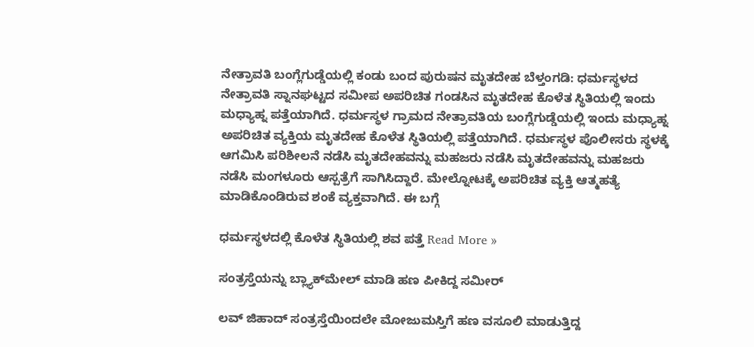ನೇತ್ರಾವತಿ ಬಂಗ್ಲೆಗುಡ್ಡೆಯಲ್ಲಿ ಕಂಡು ಬಂದ ಪುರುಷನ ಮೃತದೇಹ ಬೆಳ್ತಂಗಡಿ: ಧರ್ಮಸ್ಥಳದ ನೇತ್ರಾವತಿ ಸ್ನಾನಘಟ್ಟದ ಸಮೀಪ ಅಪರಿಚಿತ ಗಂಡಸಿನ ಮೃತದೇಹ ಕೊಳೆತ ಸ್ಥಿತಿಯಲ್ಲಿ ಇಂದು ಮಧ್ಯಾಹ್ನ ಪತ್ತೆಯಾಗಿದೆ. ಧರ್ಮಸ್ಥಳ ಗ್ರಾಮದ ನೇತ್ರಾವತಿಯ ಬಂಗ್ಲೆಗುಡ್ಡೆಯಲ್ಲಿ ಇಂದು ಮಧ್ಯಾಹ್ನ ಅಪರಿಚಿತ ವ್ಯಕ್ತಿಯ ಮೃತದೇಹ ಕೊಳೆತ ಸ್ಥಿತಿಯಲ್ಲಿ ಪತ್ತೆಯಾಗಿದೆ. ಧರ್ಮಸ್ಥಳ ಪೊಲೀಸರು ಸ್ಥಳಕ್ಕೆ ಆಗಮಿಸಿ ಪರಿಶೀಲನೆ ನಡೆಸಿ ಮೃತದೇಹವನ್ನು ಮಹಜರು ನಡೆಸಿ ಮೃತದೇಹವನ್ನು ಮಹಜರು ನಡೆಸಿ ಮಂಗಳೂರು ಆಸ್ಪತ್ರೆಗೆ ಸಾಗಿಸಿದ್ದಾರೆ. ಮೇಲ್ನೋಟಕ್ಕೆ ಅಪರಿಚಿತ ವ್ಯಕ್ತಿ ಆತ್ಮಹತ್ಯೆ ಮಾಡಿಕೊಂಡಿರುವ ಶಂಕೆ ವ್ಯಕ್ತವಾಗಿದೆ. ಈ ಬಗ್ಗೆ

ಧರ್ಮಸ್ಥಳದಲ್ಲಿ ಕೊಳೆತ ಸ್ಥಿತಿಯಲ್ಲಿ ಶವ ಪತ್ತೆ Read More »

ಸಂತ್ರಸ್ತೆಯನ್ನು ಬ್ಲ್ಯಾಕ್‌ಮೇಲ್‌ ಮಾಡಿ ಹಣ ಪೀಕಿದ್ದ ಸಮೀರ್‌

ಲವ್‌ ಜಿಹಾದ್‌ ಸಂತ್ರಸ್ತೆಯಿಂದಲೇ ಮೋಜುಮಸ್ತಿಗೆ ಹಣ ವಸೂಲಿ ಮಾಡುತ್ತಿದ್ದ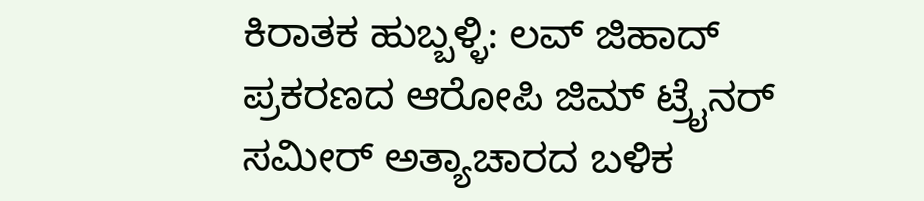ಕಿರಾತಕ ಹುಬ್ಬಳ್ಳಿ: ಲವ್ ಜಿಹಾದ್ ಪ್ರಕರಣದ ಆರೋಪಿ ಜಿಮ್ ಟ್ರೈನರ್‌ ಸಮೀರ್ ಅತ್ಯಾಚಾರದ ಬಳಿಕ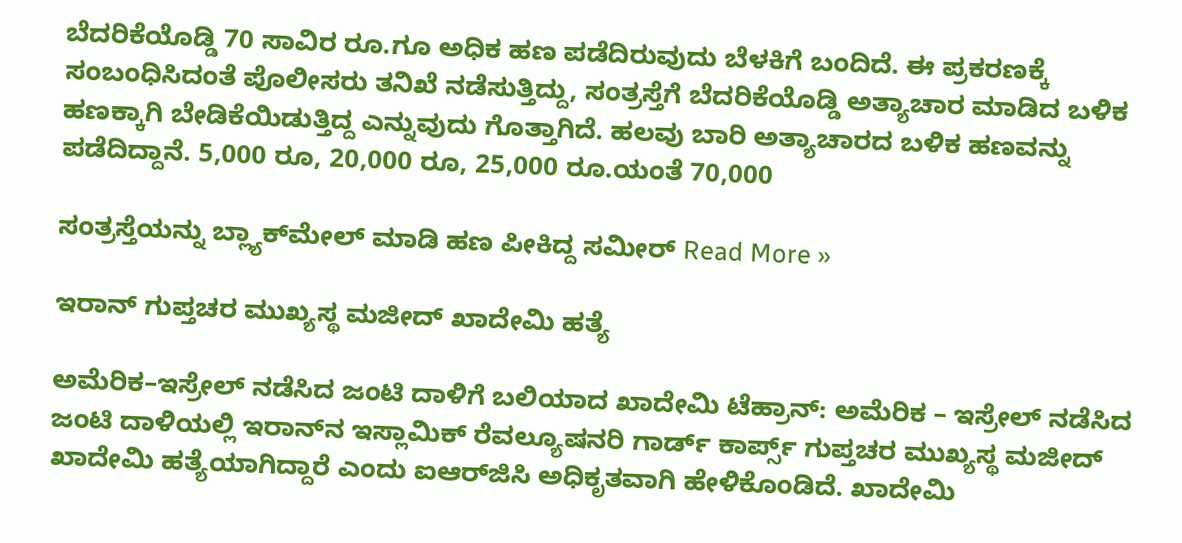ಬೆದರಿಕೆಯೊಡ್ಡಿ 70 ಸಾವಿರ ರೂ.ಗೂ ಅಧಿಕ ಹಣ ಪಡೆದಿರುವುದು ಬೆಳಕಿಗೆ ಬಂದಿದೆ. ಈ ಪ್ರಕರಣಕ್ಕೆ ಸಂಬಂಧಿಸಿದಂತೆ ಪೊಲೀಸರು ತನಿಖೆ ನಡೆಸುತ್ತಿದ್ದು, ಸಂತ್ರಸ್ತೆಗೆ ಬೆದರಿಕೆಯೊಡ್ಡಿ ಅತ್ಯಾಚಾರ ಮಾಡಿದ ಬಳಿಕ ಹಣಕ್ಕಾಗಿ ಬೇಡಿಕೆಯಿಡುತ್ತಿದ್ದ ಎನ್ನುವುದು ಗೊತ್ತಾಗಿದೆ. ಹಲವು ಬಾರಿ ಅತ್ಯಾಚಾರದ ಬಳಿಕ ಹಣವನ್ನು ಪಡೆದಿದ್ದಾನೆ. 5,000 ರೂ, 20,000 ರೂ, 25,000 ರೂ.ಯಂತೆ 70,000

ಸಂತ್ರಸ್ತೆಯನ್ನು ಬ್ಲ್ಯಾಕ್‌ಮೇಲ್‌ ಮಾಡಿ ಹಣ ಪೀಕಿದ್ದ ಸಮೀರ್‌ Read More »

ಇರಾನ್‌ ಗುಪ್ತಚರ ಮುಖ್ಯಸ್ಥ ಮಜೀದ್ ಖಾದೇಮಿ ಹತ್ಯೆ

ಅಮೆರಿಕ–ಇಸ್ರೇಲ್‌ ನಡೆಸಿದ ಜಂಟಿ ದಾಳಿಗೆ ಬಲಿಯಾದ ಖಾದೇಮಿ ಟೆಹ್ರಾನ್: ಅಮೆರಿಕ – ಇಸ್ರೇಲ್‌ ನಡೆಸಿದ ಜಂಟಿ ದಾಳಿಯಲ್ಲಿ ಇರಾನ್‌ನ ಇಸ್ಲಾಮಿಕ್ ರೆವಲ್ಯೂಷನರಿ ಗಾರ್ಡ್ ಕಾರ್ಪ್ಸ್ ಗುಪ್ತಚರ ಮುಖ್ಯಸ್ಥ ಮಜೀದ್ ಖಾದೇಮಿ ಹತ್ಯೆಯಾಗಿದ್ದಾರೆ ಎಂದು ಐಆರ್‌ಜಿಸಿ ಅಧಿಕೃತವಾಗಿ ಹೇಳಿಕೊಂಡಿದೆ. ಖಾದೇಮಿ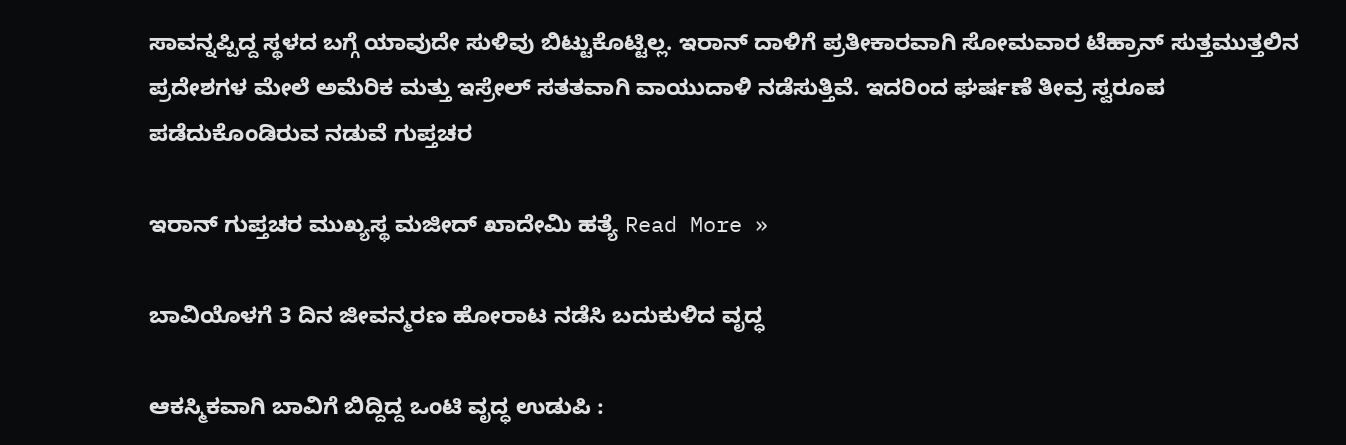ಸಾವನ್ನಪ್ಪಿದ್ದ ಸ್ಥಳದ ಬಗ್ಗೆ ಯಾವುದೇ ಸುಳಿವು ಬಿಟ್ಟುಕೊಟ್ಟಿಲ್ಲ. ಇರಾನ್‌ ದಾಳಿಗೆ ಪ್ರತೀಕಾರವಾಗಿ ಸೋಮವಾರ ಟೆಹ್ರಾನ್‌ ಸುತ್ತಮುತ್ತಲಿನ ಪ್ರದೇಶಗಳ ಮೇಲೆ ಅಮೆರಿಕ ಮತ್ತು ಇಸ್ರೇಲ್‌ ಸತತವಾಗಿ ವಾಯುದಾಳಿ ನಡೆಸುತ್ತಿವೆ. ಇದರಿಂದ ಘರ್ಷಣೆ ತೀವ್ರ ಸ್ವರೂಪ ಪಡೆದುಕೊಂಡಿರುವ ನಡುವೆ ಗುಪ್ತಚರ

ಇರಾನ್‌ ಗುಪ್ತಚರ ಮುಖ್ಯಸ್ಥ ಮಜೀದ್ ಖಾದೇಮಿ ಹತ್ಯೆ Read More »

ಬಾವಿಯೊಳಗೆ 3 ದಿನ ಜೀವನ್ಮರಣ ಹೋರಾಟ ನಡೆಸಿ ಬದುಕುಳಿದ ವೃದ್ಧ

ಆಕಸ್ಮಿಕವಾಗಿ ಬಾವಿಗೆ ಬಿದ್ದಿದ್ದ ಒಂಟಿ ವೃದ್ಧ ಉಡುಪಿ :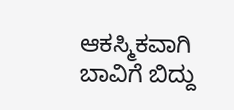ಆಕಸ್ಮಿಕವಾಗಿ ಬಾವಿಗೆ ಬಿದ್ದು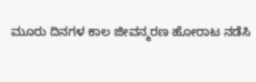ಮೂರು ದಿನಗಳ ಕಾಲ ಜೀವನ್ಮರಣ ಹೋರಾಟ ನಡೆಸಿ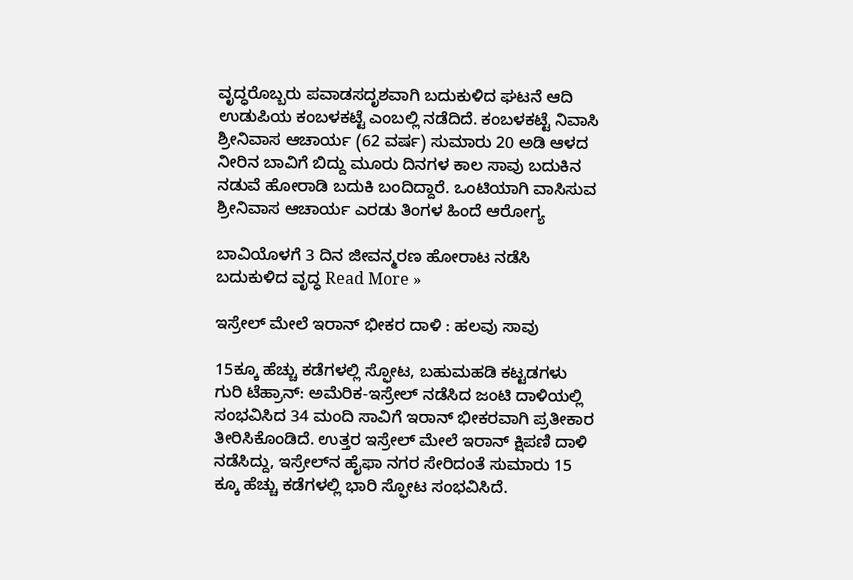ವೃದ್ಧರೊಬ್ಬರು ಪವಾಡಸದೃಶವಾಗಿ ಬದುಕುಳಿದ ಘಟನೆ ಆದಿ ಉಡುಪಿಯ ಕಂಬಳಕಟ್ಟೆ ಎಂಬಲ್ಲಿ ನಡೆದಿದೆ. ಕಂಬಳಕಟ್ಟೆ ನಿವಾಸಿ ಶ್ರೀನಿವಾಸ ಆಚಾರ್ಯ (62 ವರ್ಷ) ಸುಮಾರು 20 ಅಡಿ ಆಳದ ನೀರಿನ ಬಾವಿಗೆ ಬಿದ್ದು ಮೂರು ದಿನಗಳ ಕಾಲ ಸಾವು ಬದುಕಿನ ನಡುವೆ ಹೋರಾಡಿ ಬದುಕಿ ಬಂದಿದ್ದಾರೆ. ಒಂಟಿಯಾಗಿ ವಾಸಿಸುವ ಶ್ರೀನಿವಾಸ ಆಚಾರ್ಯ ಎರಡು ತಿಂಗಳ ಹಿಂದೆ ಆರೋಗ್ಯ

ಬಾವಿಯೊಳಗೆ 3 ದಿನ ಜೀವನ್ಮರಣ ಹೋರಾಟ ನಡೆಸಿ ಬದುಕುಳಿದ ವೃದ್ಧ Read More »

ಇಸ್ರೇಲ್‌ ಮೇಲೆ ಇರಾನ್‌ ಭೀಕರ ದಾಳಿ : ಹಲವು ಸಾವು

15ಕ್ಕೂ ಹೆಚ್ಚು ಕಡೆಗಳಲ್ಲಿ ಸ್ಫೋಟ, ಬಹುಮಹಡಿ ಕಟ್ಟಡಗಳು ಗುರಿ ಟೆಹ್ರಾನ್‌: ಅಮೆರಿಕ-ಇಸ್ರೇಲ್‌ ನಡೆಸಿದ ಜಂಟಿ ದಾಳಿಯಲ್ಲಿ ಸಂಭವಿಸಿದ 34 ಮಂದಿ ಸಾವಿಗೆ ಇರಾನ್‌ ಭೀಕರವಾಗಿ ಪ್ರತೀಕಾರ ತೀರಿಸಿಕೊಂಡಿದೆ. ಉತ್ತರ ಇಸ್ರೇಲ್ ಮೇಲೆ ಇರಾನ್ ಕ್ಷಿಪಣಿ ದಾಳಿ ನಡೆಸಿದ್ದು, ಇಸ್ರೇಲ್‌ನ ಹೈಫಾ ನಗರ ಸೇರಿದಂತೆ ಸುಮಾರು 15 ಕ್ಕೂ ಹೆಚ್ಚು ಕಡೆಗಳಲ್ಲಿ ಭಾರಿ ಸ್ಫೋಟ ಸಂಭವಿಸಿದೆ.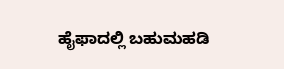ಹೈಫಾದಲ್ಲಿ ಬಹುಮಹಡಿ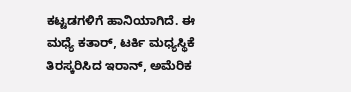ಕಟ್ಟಡಗಳಿಗೆ ಹಾನಿಯಾಗಿದೆ. ಈ ಮಧ್ಯೆ ಕತಾರ್, ಟರ್ಕಿ ಮಧ್ಯಸ್ಥಿಕೆ ತಿರಸ್ಕರಿಸಿದ ಇರಾನ್, ಅಮೆರಿಕ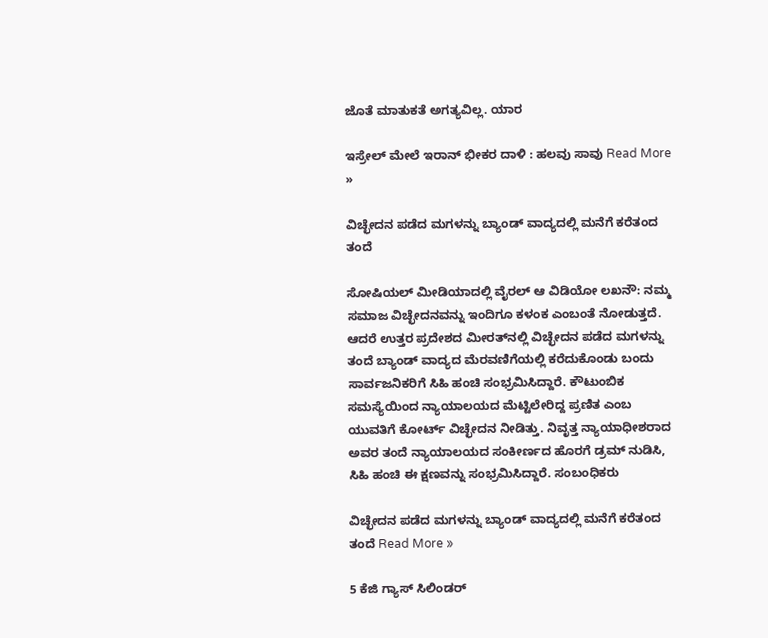ಜೊತೆ ಮಾತುಕತೆ ಅಗತ್ಯವಿಲ್ಲ. ಯಾರ

ಇಸ್ರೇಲ್‌ ಮೇಲೆ ಇರಾನ್‌ ಭೀಕರ ದಾಳಿ : ಹಲವು ಸಾವು Read More »

ವಿಚ್ಛೇದನ ಪಡೆದ ಮಗಳನ್ನು ಬ್ಯಾಂಡ್‌ ವಾದ್ಯದಲ್ಲಿ ಮನೆಗೆ ಕರೆತಂದ ತಂದೆ

ಸೋಷಿಯಲ್‌ ಮೀಡಿಯಾದಲ್ಲಿ ವೈರಲ್‌ ಆ ವಿಡಿಯೋ ಲಖನೌ: ನಮ್ಮ ಸಮಾಜ ವಿಚ್ಛೇದನವನ್ನು ಇಂದಿಗೂ ಕಳಂಕ ಎಂಬಂತೆ ನೋಡುತ್ತದೆ. ಆದರೆ ಉತ್ತರ ಪ್ರದೇಶದ ಮೀರತ್‌ನಲ್ಲಿ ವಿಚ್ಛೇದನ ಪಡೆದ ಮಗಳನ್ನು ತಂದೆ ಬ್ಯಾಂಡ್ ವಾದ್ಯದ ಮೆರವಣಿಗೆಯಲ್ಲಿ ಕರೆದುಕೊಂಡು ಬಂದು ಸಾರ್ವಜನಿಕರಿಗೆ ಸಿಹಿ ಹಂಚಿ ಸಂಭ್ರಮಿಸಿದ್ದಾರೆ. ಕೌಟುಂಬಿಕ ಸಮಸ್ಯೆಯಿಂದ ನ್ಯಾಯಾಲಯದ ಮೆಟ್ಟಿಲೇರಿದ್ದ ಪ್ರಣಿತ ಎಂಬ ಯುವತಿಗೆ ಕೋರ್ಟ್ ವಿಚ್ಛೇದನ ನೀಡಿತ್ತು. ನಿವೃತ್ತ ನ್ಯಾಯಾಧೀಶರಾದ ಅವರ ತಂದೆ ನ್ಯಾಯಾಲಯದ ಸಂಕೀರ್ಣದ ಹೊರಗೆ ಡ್ರಮ್ ನುಡಿಸಿ, ಸಿಹಿ ಹಂಚಿ ಈ ಕ್ಷಣವನ್ನು ಸಂಭ್ರಮಿಸಿದ್ದಾರೆ. ಸಂಬಂಧಿಕರು

ವಿಚ್ಛೇದನ ಪಡೆದ ಮಗಳನ್ನು ಬ್ಯಾಂಡ್‌ ವಾದ್ಯದಲ್ಲಿ ಮನೆಗೆ ಕರೆತಂದ ತಂದೆ Read More »

5 ಕೆಜಿ ಗ್ಯಾಸ್‌ ಸಿಲಿಂಡರ್‌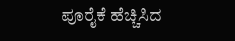ಪೂರೈಕೆ ಹೆಚ್ಚಿಸಿದ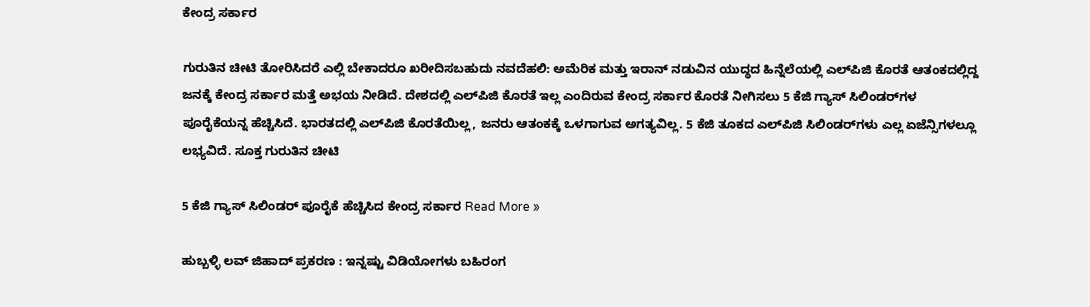ಕೇಂದ್ರ ಸರ್ಕಾರ

ಗುರುತಿನ ಚೀಟಿ ತೋರಿಸಿದರೆ ಎಲ್ಲಿ ಬೇಕಾದರೂ ಖರೀದಿಸಬಹುದು ನವದೆಹಲಿ: ಅಮೆರಿಕ ಮತ್ತು ಇರಾನ್‌ ನಡುವಿನ ಯುದ್ಧದ ಹಿನ್ನೆಲೆಯಲ್ಲಿ ಎಲ್‌ಪಿಜಿ ಕೊರತೆ ಆತಂಕದಲ್ಲಿದ್ದ ಜನಕ್ಕೆ ಕೇಂದ್ರ ಸರ್ಕಾರ ಮತ್ತೆ ಅಭಯ ನೀಡಿದೆ. ದೇಶದಲ್ಲಿ ಎಲ್‌ಪಿಜಿ ಕೊರತೆ ಇಲ್ಲ ಎಂದಿರುವ ಕೇಂದ್ರ ಸರ್ಕಾರ ಕೊರತೆ ನೀಗಿಸಲು 5 ಕೆಜಿ ಗ್ಯಾಸ್‌ ಸಿಲಿಂಡರ್‌ಗಳ ಪೂರೈಕೆಯನ್ನ ಹೆಚ್ಚಿಸಿದೆ. ಭಾರತದಲ್ಲಿ ಎಲ್‌ಪಿಜಿ ಕೊರತೆಯಿಲ್ಲ, ಜನರು ಆತಂಕಕ್ಕೆ ಒಳಗಾಗುವ ಅಗತ್ಯವಿಲ್ಲ. 5 ಕೆಜಿ ತೂಕದ ಎಲ್‌ಪಿಜಿ ಸಿಲಿಂಡರ್‌ಗಳು ಎಲ್ಲ ಏಜೆನ್ಸಿಗಳಲ್ಲೂ ಲಭ್ಯವಿದೆ. ಸೂಕ್ತ ಗುರುತಿನ ಚೀಟಿ

5 ಕೆಜಿ ಗ್ಯಾಸ್‌ ಸಿಲಿಂಡರ್‌ ಪೂರೈಕೆ ಹೆಚ್ಚಿಸಿದ ಕೇಂದ್ರ ಸರ್ಕಾರ Read More »

ಹುಬ್ಬಳ್ಳಿ ಲವ್‌ ಜಿಹಾದ್‌ ಪ್ರಕರಣ : ಇನ್ನಷ್ಟು ವಿಡಿಯೋಗಳು ಬಹಿರಂಗ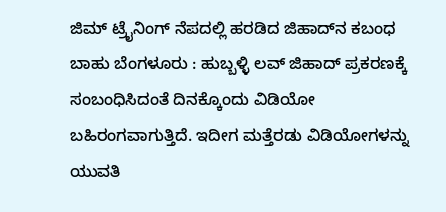ಜಿಮ್‌ ಟ್ರೈನಿಂಗ್‌ ನೆಪದಲ್ಲಿ ಹರಡಿದ ಜಿಹಾದ್‌ನ ಕಬಂಧ ಬಾಹು ಬೆಂಗಳೂರು : ಹುಬ್ಬಳ್ಳಿ ಲವ್ ಜಿಹಾದ್ ಪ್ರಕರಣಕ್ಕೆ ಸಂಬಂಧಿಸಿದಂತೆ ದಿನಕ್ಕೊಂದು ವಿಡಿಯೋ ಬಹಿರಂಗವಾಗುತ್ತಿದೆ. ಇದೀಗ ಮತ್ತೆರಡು ವಿಡಿಯೋಗಳನ್ನು ಯುವತಿ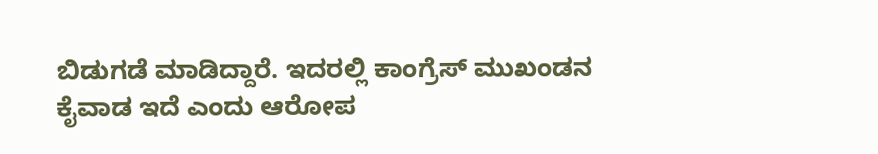ಬಿಡುಗಡೆ ಮಾಡಿದ್ದಾರೆ. ಇದರಲ್ಲಿ ಕಾಂಗ್ರೆಸ್ ಮುಖಂಡನ ಕೈವಾಡ ಇದೆ ಎಂದು ಆರೋಪ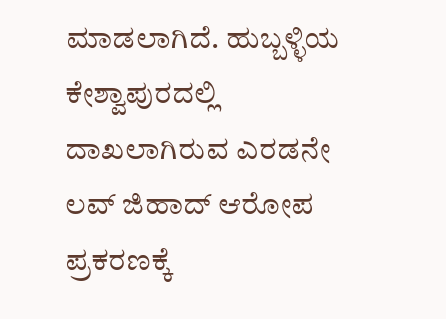ಮಾಡಲಾಗಿದೆ. ಹುಬ್ಬಳ್ಳಿಯ ಕೇಶ್ವಾಪುರದಲ್ಲಿ ದಾಖಲಾಗಿರುವ ಎರಡನೇ ಲವ್ ಜಿಹಾದ್ ಆರೋಪ ಪ್ರಕರಣಕ್ಕೆ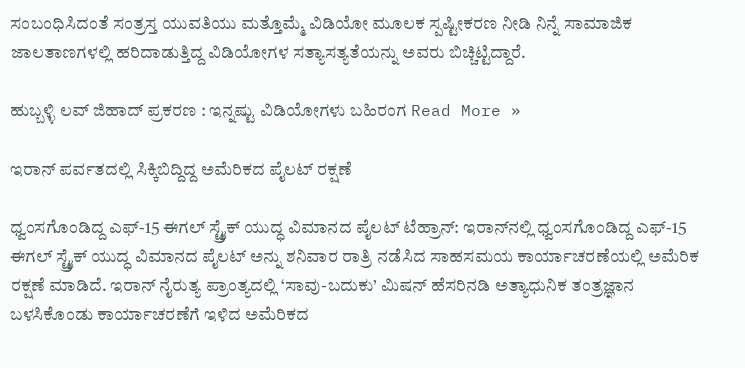ಸಂಬಂಧಿಸಿದಂತೆ ಸಂತ್ರಸ್ತ ಯುವತಿಯು ಮತ್ತೊಮ್ಮೆ ವಿಡಿಯೋ ಮೂಲಕ ಸ್ಪಷ್ಟೀಕರಣ ನೀಡಿ ನಿನ್ನೆ ಸಾಮಾಜಿಕ ಜಾಲತಾಣಗಳಲ್ಲಿ ಹರಿದಾಡುತ್ತಿದ್ದ ವಿಡಿಯೋಗಳ ಸತ್ಯಾಸತ್ಯತೆಯನ್ನು ಅವರು ಬಿಚ್ಚಿಟ್ಟಿದ್ದಾರೆ.

ಹುಬ್ಬಳ್ಳಿ ಲವ್‌ ಜಿಹಾದ್‌ ಪ್ರಕರಣ : ಇನ್ನಷ್ಟು ವಿಡಿಯೋಗಳು ಬಹಿರಂಗ Read More »

ಇರಾನ್‌ ಪರ್ವತದಲ್ಲಿ ಸಿಕ್ಕಿಬಿದ್ದಿದ್ದ ಅಮೆರಿಕದ ಪೈಲಟ್‌ ರಕ್ಷಣೆ

ಧ್ವಂಸಗೊಂಡಿದ್ದ ಎಫ್‌-15 ಈಗಲ್‌ ಸ್ಟ್ರೈಕ್‌ ಯುದ್ಧ ವಿಮಾನದ ಪೈಲಟ್‌ ಟೆಹ್ರಾನ್‌: ಇರಾನ್‌ನಲ್ಲಿ ಧ್ವಂಸಗೊಂಡಿದ್ದ ಎಫ್‌-15 ಈಗಲ್‌ ಸ್ಟ್ರೈಕ್‌ ಯುದ್ಧ ವಿಮಾನದ ಪೈಲಟ್‌ ಅನ್ನು ಶನಿವಾರ ರಾತ್ರಿ ನಡೆಸಿದ ಸಾಹಸಮಯ ಕಾರ್ಯಾಚರಣೆಯಲ್ಲಿ ಅಮೆರಿಕ ರಕ್ಷಣೆ ಮಾಡಿದೆ. ಇರಾನ್‌ ನೈರುತ್ಯ ಪ್ರಾಂತ್ಯದಲ್ಲಿ ‘ಸಾವು-ಬದುಕು’ ಮಿಷನ್‌ ಹೆಸರಿನಡಿ ಅತ್ಯಾಧುನಿಕ ತಂತ್ರಜ್ಞಾನ ಬಳಸಿಕೊಂಡು ಕಾರ್ಯಾಚರಣೆಗೆ ಇಳಿದ ಅಮೆರಿಕದ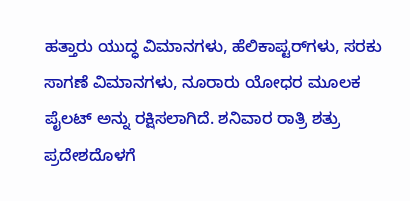ಹತ್ತಾರು ಯುದ್ಧ ವಿಮಾನಗಳು, ಹೆಲಿಕಾಪ್ಟರ್‌ಗಳು, ಸರಕು ಸಾಗಣೆ ವಿಮಾನಗಳು, ನೂರಾರು ಯೋಧರ ಮೂಲಕ ಪೈಲಟ್‌ ಅನ್ನು ರಕ್ಷಿಸಲಾಗಿದೆ. ಶನಿವಾರ ರಾತ್ರಿ ಶತ್ರು ಪ್ರದೇಶದೊಳಗೆ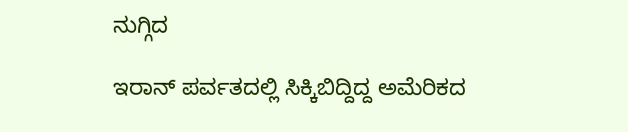ನುಗ್ಗಿದ

ಇರಾನ್‌ ಪರ್ವತದಲ್ಲಿ ಸಿಕ್ಕಿಬಿದ್ದಿದ್ದ ಅಮೆರಿಕದ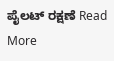ಪೈಲಟ್‌ ರಕ್ಷಣೆ Read More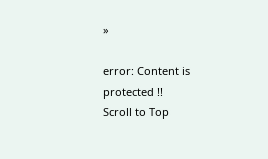»

error: Content is protected !!
Scroll to Top